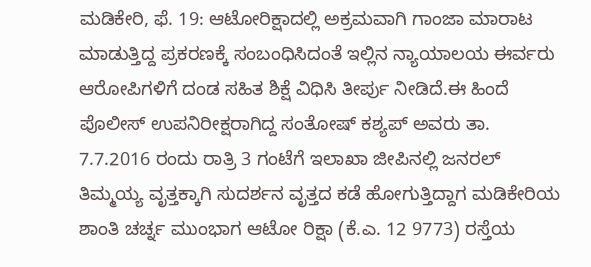ಮಡಿಕೇರಿ, ಫೆ. 19: ಆಟೋರಿಕ್ಷಾದಲ್ಲಿ ಅಕ್ರಮವಾಗಿ ಗಾಂಜಾ ಮಾರಾಟ ಮಾಡುತ್ತಿದ್ದ ಪ್ರಕರಣಕ್ಕೆ ಸಂಬಂಧಿಸಿದಂತೆ ಇಲ್ಲಿನ ನ್ಯಾಯಾಲಯ ಈರ್ವರು ಆರೋಪಿಗಳಿಗೆ ದಂಡ ಸಹಿತ ಶಿಕ್ಷೆ ವಿಧಿಸಿ ತೀರ್ಪು ನೀಡಿದೆ.ಈ ಹಿಂದೆ ಪೊಲೀಸ್ ಉಪನಿರೀಕ್ಷರಾಗಿದ್ದ ಸಂತೋಷ್ ಕಶ್ಯಪ್ ಅವರು ತಾ. 7.7.2016 ರಂದು ರಾತ್ರಿ 3 ಗಂಟೆಗೆ ಇಲಾಖಾ ಜೀಪಿನಲ್ಲಿ ಜನರಲ್ ತಿಮ್ಮಯ್ಯ ವೃತ್ತಕ್ಕಾಗಿ ಸುದರ್ಶನ ವೃತ್ತದ ಕಡೆ ಹೋಗುತ್ತಿದ್ದಾಗ ಮಡಿಕೇರಿಯ ಶಾಂತಿ ಚರ್ಚ್ನ ಮುಂಭಾಗ ಆಟೋ ರಿಕ್ಷಾ (ಕೆ.ಎ. 12 9773) ರಸ್ತೆಯ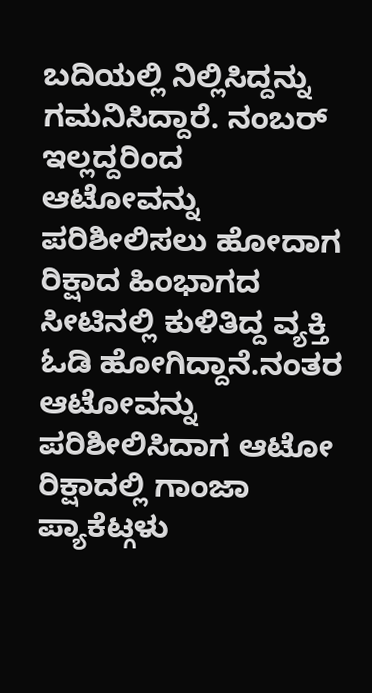ಬದಿಯಲ್ಲಿ ನಿಲ್ಲಿಸಿದ್ದನ್ನು ಗಮನಿಸಿದ್ದಾರೆ. ನಂಬರ್ ಇಲ್ಲದ್ದರಿಂದ ಆಟೋವನ್ನು ಪರಿಶೀಲಿಸಲು ಹೋದಾಗ ರಿಕ್ಷಾದ ಹಿಂಭಾಗದ ಸೀಟಿನಲ್ಲಿ ಕುಳಿತಿದ್ದ ವ್ಯಕ್ತಿ ಓಡಿ ಹೋಗಿದ್ದಾನೆ.ನಂತರ ಆಟೋವನ್ನು ಪರಿಶೀಲಿಸಿದಾಗ ಆಟೋ ರಿಕ್ಷಾದಲ್ಲಿ ಗಾಂಜಾ ಪ್ಯಾಕೆಟ್ಗಳು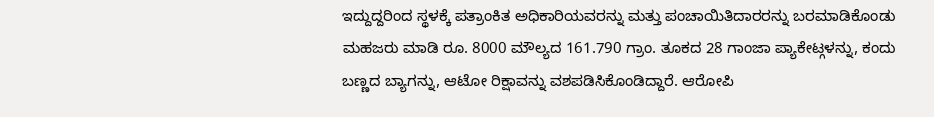ಇದ್ದುದ್ದರಿಂದ ಸ್ಥಳಕ್ಕೆ ಪತ್ರಾಂಕಿತ ಅಧಿಕಾರಿಯವರನ್ನು ಮತ್ತು ಪಂಚಾಯಿತಿದಾರರನ್ನು ಬರಮಾಡಿಕೊಂಡು ಮಹಜರು ಮಾಡಿ ರೂ. 8000 ಮೌಲ್ಯದ 161.790 ಗ್ರಾಂ. ತೂಕದ 28 ಗಾಂಜಾ ಪ್ಯಾಕೇಟ್ಗಳನ್ನು, ಕಂದು ಬಣ್ಣದ ಬ್ಯಾಗನ್ನು, ಆಟೋ ರಿಕ್ಷಾವನ್ನು ವಶಪಡಿಸಿಕೊಂಡಿದ್ದಾರೆ. ಆರೋಪಿ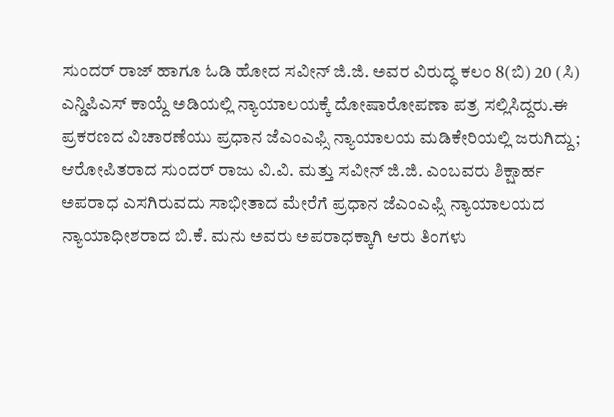ಸುಂದರ್ ರಾಜ್ ಹಾಗೂ ಓಡಿ ಹೋದ ಸವೀನ್ ಜಿ.ಜಿ. ಅವರ ವಿರುದ್ಧ ಕಲಂ 8(ಬಿ) 20 (ಸಿ) ಎನ್ಡಿಪಿಎಸ್ ಕಾಯ್ದೆ ಅಡಿಯಲ್ಲಿ ನ್ಯಾಯಾಲಯಕ್ಕೆ ದೋಷಾರೋಪಣಾ ಪತ್ರ ಸಲ್ಲಿಸಿದ್ದರು.ಈ ಪ್ರಕರಣದ ವಿಚಾರಣೆಯು ಪ್ರಧಾನ ಜೆಎಂಎಫ್ಸಿ ನ್ಯಾಯಾಲಯ ಮಡಿಕೇರಿಯಲ್ಲಿ ಜರುಗಿದ್ದು; ಆರೋಪಿತರಾದ ಸುಂದರ್ ರಾಜು ವಿ.ವಿ. ಮತ್ತು ಸವೀನ್ ಜಿ.ಜಿ. ಎಂಬವರು ಶಿಕ್ಷಾರ್ಹ ಅಪರಾಧ ಎಸಗಿರುವದು ಸಾಭೀತಾದ ಮೇರೆಗೆ ಪ್ರಧಾನ ಜೆಎಂಎಫ್ಸಿ ನ್ಯಾಯಾಲಯದ ನ್ಯಾಯಾಧೀಶರಾದ ಬಿ.ಕೆ. ಮನು ಅವರು ಅಪರಾಧಕ್ಕಾಗಿ ಆರು ತಿಂಗಳು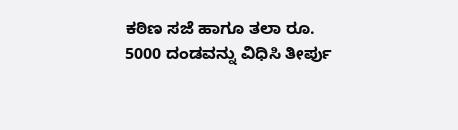ಕಠಿಣ ಸಜೆ ಹಾಗೂ ತಲಾ ರೂ. 5000 ದಂಡವನ್ನು ವಿಧಿಸಿ ತೀರ್ಪು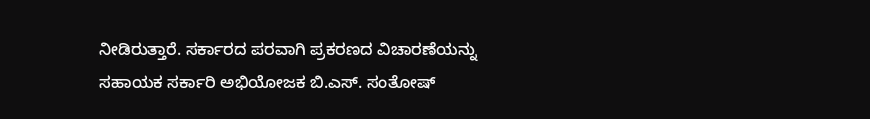ನೀಡಿರುತ್ತಾರೆ. ಸರ್ಕಾರದ ಪರವಾಗಿ ಪ್ರಕರಣದ ವಿಚಾರಣೆಯನ್ನು ಸಹಾಯಕ ಸರ್ಕಾರಿ ಅಭಿಯೋಜಕ ಬಿ.ಎಸ್. ಸಂತೋಷ್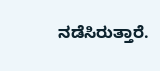ನಡೆಸಿರುತ್ತಾರೆ.